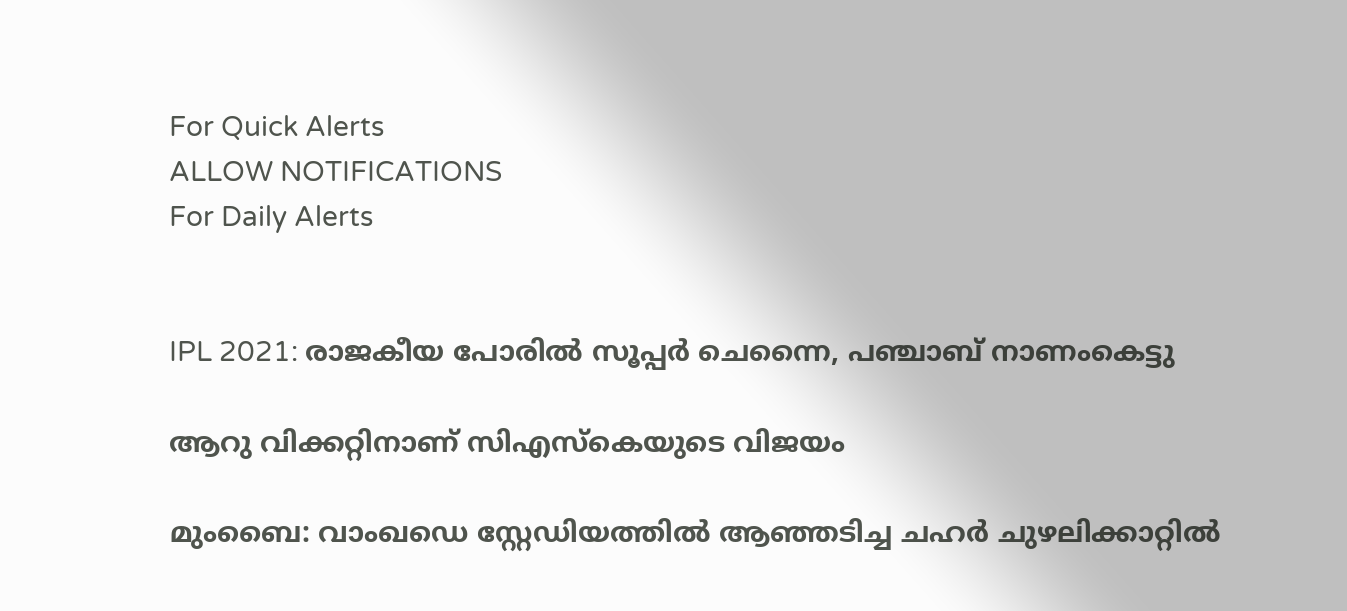For Quick Alerts
ALLOW NOTIFICATIONS
For Daily Alerts


IPL 2021: രാജകീയ പോരില്‍ സൂപ്പര്‍ ചെന്നൈ, പഞ്ചാബ് നാണംകെട്ടു

ആറു വിക്കറ്റിനാണ് സിഎസ്‌കെയുടെ വിജയം

മുംബൈ: വാംഖഡെ സ്റ്റേഡിയത്തില്‍ ആഞ്ഞടിച്ച ചഹര്‍ ചുഴലിക്കാറ്റില്‍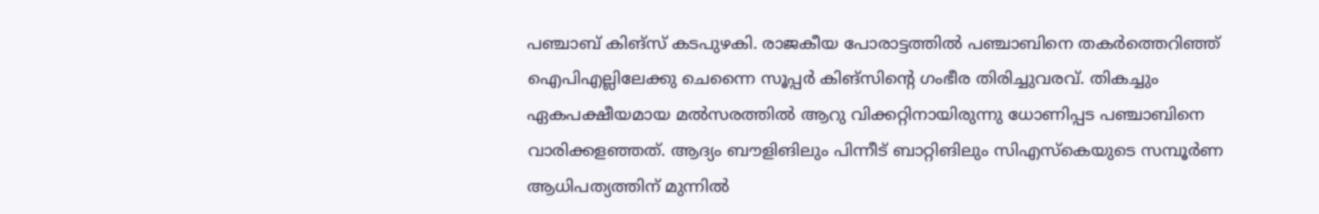പഞ്ചാബ് കിങ്‌സ് കടപുഴകി. രാജകീയ പോരാട്ടത്തില്‍ പഞ്ചാബിനെ തകര്‍ത്തെറിഞ്ഞ് ഐപിഎല്ലിലേക്കു ചെന്നൈ സൂപ്പര്‍ കിങ്‌സിന്റെ ഗംഭീര തിരിച്ചുവരവ്. തികച്ചും ഏകപക്ഷീയമായ മല്‍സരത്തില്‍ ആറു വിക്കറ്റിനായിരുന്നു ധോണിപ്പട പഞ്ചാബിനെ വാരിക്കളഞ്ഞത്. ആദ്യം ബൗളിങിലും പിന്നീട് ബാറ്റിങിലും സിഎസ്‌കെയുടെ സമ്പൂര്‍ണ ആധിപത്യത്തിന് മുന്നില്‍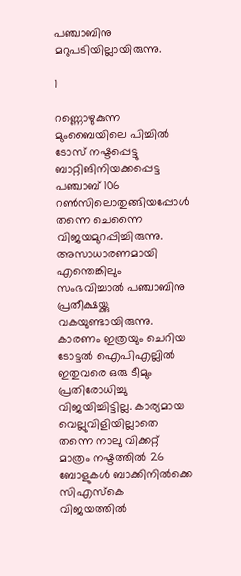പഞ്ചാബിനു മറുപടിയില്ലായിരുന്നു.

1

റണ്ണൊഴുകുന്ന മുംബൈയിലെ പിച്ചില്‍ ടോസ് നഷ്ടപ്പെട്ടു ബാറ്റിങിനിയക്കപ്പെട്ട പഞ്ചാബ് 106 റണ്‍സിലൊതുങ്ങിയപ്പോള്‍ തന്നെ ചെന്നൈ വിജയമുറപ്പിച്ചിരുന്നു. അസാധാരണമായി എന്തെങ്കിലും സംഭവിച്ചാല്‍ പഞ്ചാബിനു പ്രതീക്ഷയ്ക്കു വകയുണ്ടായിരുന്നു. കാരണം ഇത്രയും ചെറിയ ടോട്ടല്‍ ഐപിഎല്ലില്‍ ഇതുവരെ ഒരു ടീമും പ്രതിരോധിച്ചു വിജയിച്ചിട്ടില്ല. കാര്യമായ വെല്ലുവിളിയില്ലാതെ തന്നെ നാലു വിക്കറ്റ് മാത്രം നഷ്ടത്തില്‍ 26 ബോളുകള്‍ ബാക്കിനില്‍ക്കെ സിഎസ്‌കെ വിജയത്തില്‍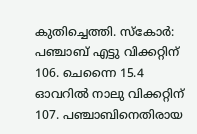കുതിച്ചെത്തി. സ്‌കോര്‍: പഞ്ചാബ് എട്ടു വിക്കറ്റിന് 106. ചെന്നൈ 15.4 ഓവറില്‍ നാലു വിക്കറ്റിന് 107. പഞ്ചാബിനെതിരായ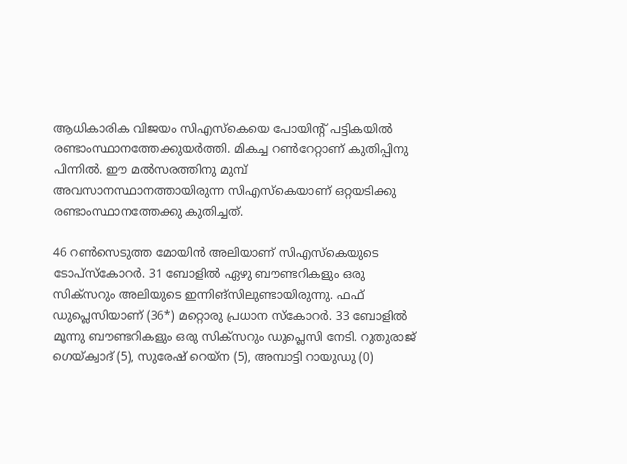ആധികാരിക വിജയം സിഎസ്‌കെയെ പോയിന്റ് പട്ടികയില്‍ രണ്ടാംസ്ഥാനത്തേക്കുയര്‍ത്തി. മികച്ച റണ്‍റേറ്റാണ് കുതിപ്പിനു പിന്നില്‍. ഈ മല്‍സരത്തിനു മുമ്പ് അവസാനസ്ഥാനത്തായിരുന്ന സിഎസ്‌കെയാണ് ഒറ്റയടിക്കു രണ്ടാംസ്ഥാനത്തേക്കു കുതിച്ചത്.

46 റണ്‍സെടുത്ത മോയിന്‍ അലിയാണ് സിഎസ്‌കെയുടെ ടോപ്‌സ്‌കോറര്‍. 31 ബോളില്‍ ഏഴു ബൗണ്ടറികളും ഒരു സിക്‌സറും അലിയുടെ ഇന്നിങ്‌സിലുണ്ടായിരുന്നു. ഫഫ് ഡുപ്ലെസിയാണ് (36*) മറ്റൊരു പ്രധാന സ്‌കോറര്‍. 33 ബോളില്‍ മൂന്നു ബൗണ്ടറികളും ഒരു സിക്‌സറും ഡുപ്ലെസി നേടി. റുതുരാജ് ഗെയ്ക്വാദ് (5), സുരേഷ് റെയ്‌ന (5), അമ്പാട്ടി റായുഡു (0)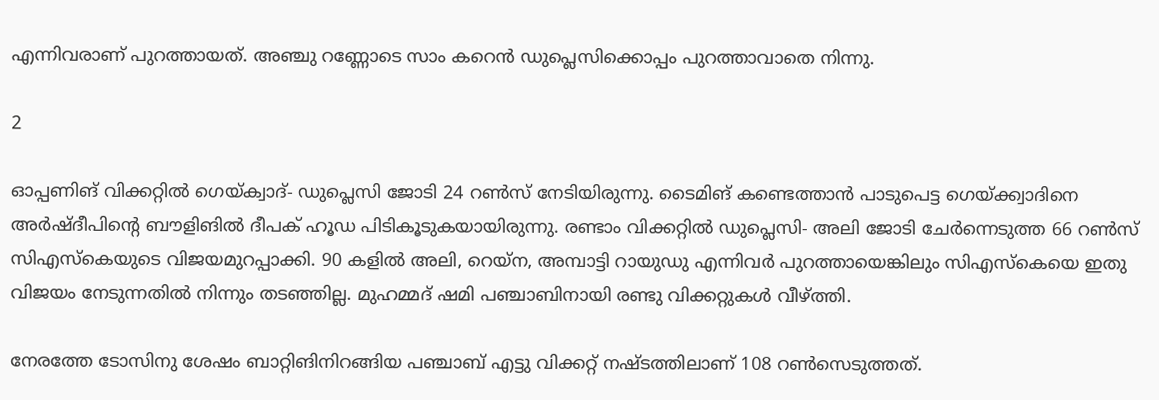എന്നിവരാണ് പുറത്തായത്. അഞ്ചു റണ്ണോടെ സാം കറെന്‍ ഡുപ്ലെസിക്കൊപ്പം പുറത്താവാതെ നിന്നു.

2

ഓപ്പണിങ് വിക്കറ്റില്‍ ഗെയ്ക്വാദ്- ഡുപ്ലെസി ജോടി 24 റണ്‍സ് നേടിയിരുന്നു. ടൈമിങ് കണ്ടെത്താന്‍ പാടുപെട്ട ഗെയ്ക്ക്വാദിനെ അര്‍ഷ്ദീപിന്റെ ബൗളിങില്‍ ദീപക് ഹൂഡ പിടികൂടുകയായിരുന്നു. രണ്ടാം വിക്കറ്റില്‍ ഡുപ്ലെസി- അലി ജോടി ചേര്‍ന്നെടുത്ത 66 റണ്‍സ് സിഎസ്‌കെയുടെ വിജയമുറപ്പാക്കി. 90 കളില്‍ അലി, റെയ്‌ന, അമ്പാട്ടി റായുഡു എന്നിവര്‍ പുറത്തായെങ്കിലും സിഎസ്‌കെയെ ഇതു വിജയം നേടുന്നതില്‍ നിന്നും തടഞ്ഞില്ല. മുഹമ്മദ് ഷമി പഞ്ചാബിനായി രണ്ടു വിക്കറ്റുകള്‍ വീഴ്ത്തി.

നേരത്തേ ടോസിനു ശേഷം ബാറ്റിങിനിറങ്ങിയ പഞ്ചാബ് എട്ടു വിക്കറ്റ് നഷ്ടത്തിലാണ് 108 റണ്‍സെടുത്തത്.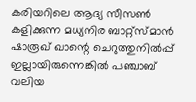കരിയറിലെ ആദ്യ സീസണ്‍ കളിക്കുന്ന മധ്യനിര ബാറ്റ്‌സ്മാന്‍ ഷാരൂഖ് ഖാന്റെ ചെറുത്തുനില്‍പ്പ് ഇല്ലായിരുന്നെങ്കില്‍ പഞ്ചാബ് വലിയ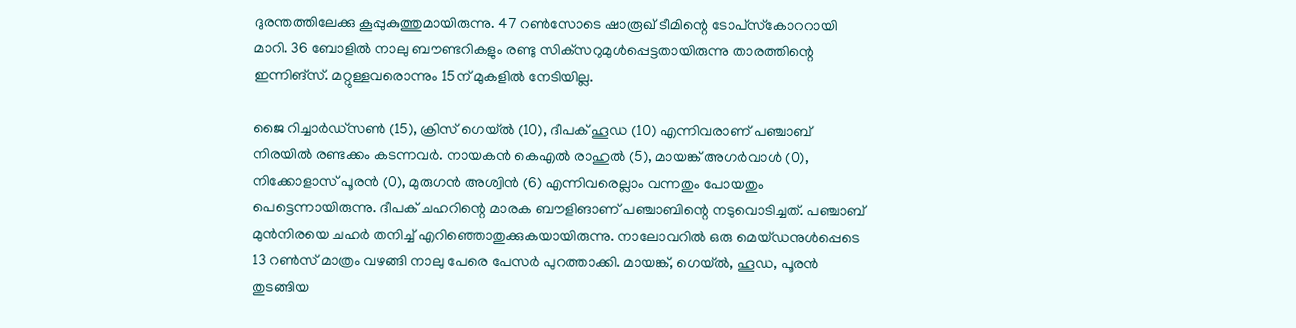ദുരന്തത്തിലേക്കു കൂപ്പുകുത്തുമായിരുന്നു. 47 റണ്‍സോടെ ഷാരൂഖ് ടീമിന്റെ ടോപ്‌സ്‌കോററായി മാറി. 36 ബോളില്‍ നാലു ബൗണ്ടറികളും രണ്ടു സിക്‌സറുമുള്‍പ്പെട്ടതായിരുന്നു താരത്തിന്റെ ഇന്നിങ്‌സ്. മറ്റുള്ളവരൊന്നും 15ന് മുകളില്‍ നേടിയില്ല.

ജൈ റിച്ചാര്‍ഡ്‌സണ്‍ (15), ക്രിസ് ഗെയ്ല്‍ (10), ദീപക് ഹൂഡ (10) എന്നിവരാണ് പഞ്ചാബ് നിരയില്‍ രണ്ടക്കം കടന്നവര്‍. നായകന്‍ കെഎല്‍ രാഹുല്‍ (5), മായങ്ക് അഗര്‍വാള്‍ (0), നിക്കോളാസ് പൂരന്‍ (0), മുരുഗന്‍ അശ്വിന്‍ (6) എന്നിവരെല്ലാം വന്നതും പോയതും പെട്ടെന്നായിരുന്നു. ദീപക് ചഹറിന്റെ മാരക ബൗളിങാണ് പഞ്ചാബിന്റെ നടുവൊടിച്ചത്. പഞ്ചാബ് മുന്‍നിരയെ ചഹര്‍ തനിച്ച് എറിഞ്ഞൊതുക്കുകയായിരുന്നു. നാലോവറില്‍ ഒരു മെയ്ഡനുള്‍പ്പെടെ 13 റണ്‍സ് മാത്രം വഴങ്ങി നാലു പേരെ പേസര്‍ പുറത്താക്കി. മായങ്ക്, ഗെയ്ല്‍, ഹൂഡ, പൂരന്‍ തുടങ്ങിയ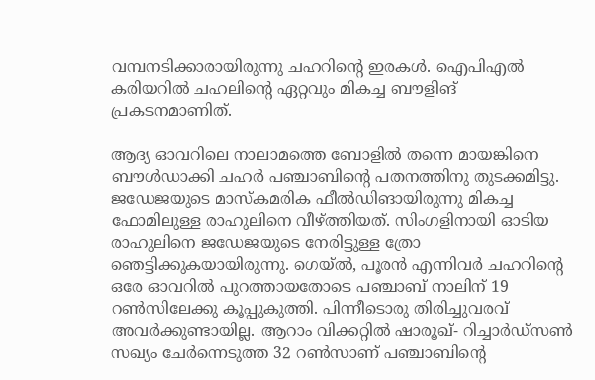വമ്പനടിക്കാരായിരുന്നു ചഹറിന്റെ ഇരകള്‍. ഐപിഎല്‍ കരിയറില്‍ ചഹലിന്റെ ഏറ്റവും മികച്ച ബൗളിങ് പ്രകടനമാണിത്.

ആദ്യ ഓവറിലെ നാലാമത്തെ ബോളില്‍ തന്നെ മായങ്കിനെ ബൗള്‍ഡാക്കി ചഹര്‍ പഞ്ചാബിന്റെ പതനത്തിനു തുടക്കമിട്ടു. ജഡേജയുടെ മാസ്‌കമരിക ഫീല്‍ഡിങായിരുന്നു മികച്ച ഫോമിലുള്ള രാഹുലിനെ വീഴ്ത്തിയത്. സിംഗളിനായി ഓടിയ രാഹുലിനെ ജഡേജയുടെ നേരിട്ടുള്ള ത്രോ ഞെട്ടിക്കുകയായിരുന്നു. ഗെയ്ല്‍, പൂരന്‍ എന്നിവര്‍ ചഹറിന്റെ ഒരേ ഓവറില്‍ പുറത്തായതോടെ പഞ്ചാബ് നാലിന് 19 റണ്‍സിലേക്കു കൂപ്പുകുത്തി. പിന്നീടൊരു തിരിച്ചുവരവ് അവര്‍ക്കുണ്ടായില്ല. ആറാം വിക്കറ്റില്‍ ഷാരൂഖ്- റിച്ചാര്‍ഡ്‌സണ്‍ സഖ്യം ചേര്‍ന്നെടുത്ത 32 റണ്‍സാണ് പഞ്ചാബിന്റെ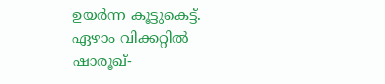ഉയര്‍ന്ന കൂട്ടുകെട്ട്. ഏഴാം വിക്കറ്റില്‍ ഷാരൂഖ്-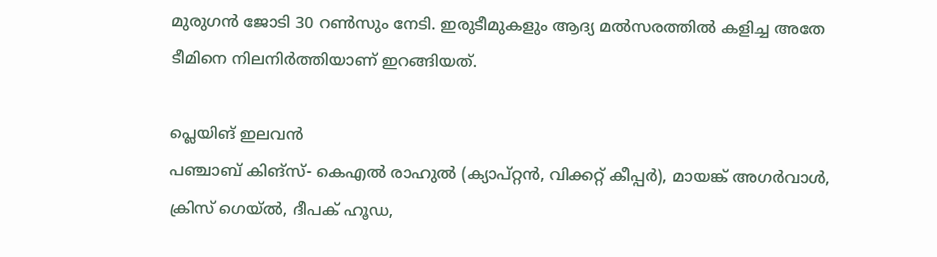മുരുഗന്‍ ജോടി 30 റണ്‍സും നേടി. ഇരുടീമുകളും ആദ്യ മല്‍സരത്തില്‍ കളിച്ച അതേ ടീമിനെ നിലനിര്‍ത്തിയാണ് ഇറങ്ങിയത്.

പ്ലെയിങ് ഇലവന്‍
പഞ്ചാബ് കിങ്‌സ്- കെഎല്‍ രാഹുല്‍ (ക്യാപ്റ്റന്‍, വിക്കറ്റ് കീപ്പര്‍), മായങ്ക് അഗര്‍വാള്‍, ക്രിസ് ഗെയ്ല്‍, ദീപക് ഹൂഡ,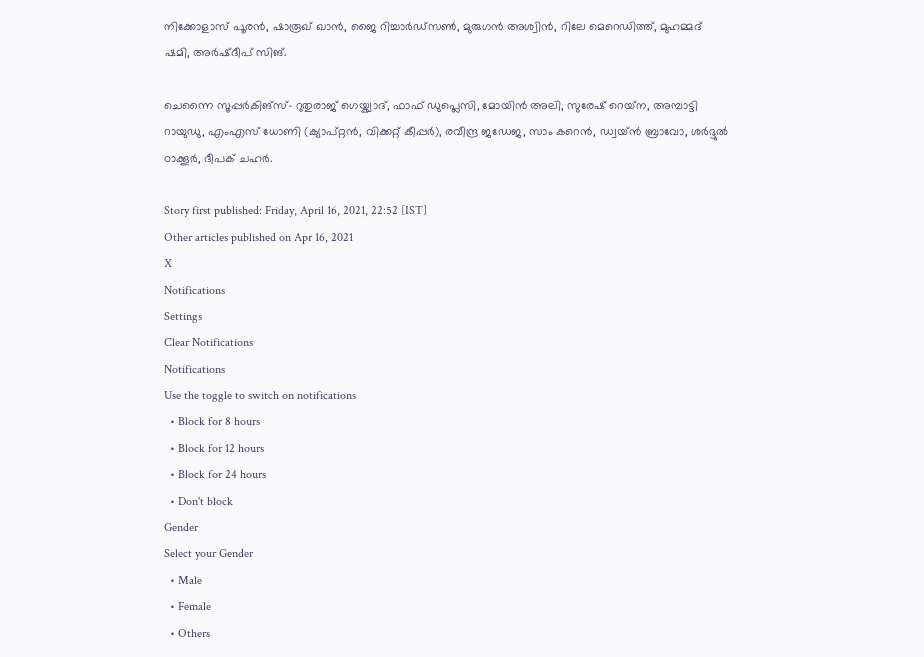നിക്കോളാസ് പൂരന്‍, ഷാരൂഖ് ഖാന്‍, ജൈ റിച്ചാര്‍ഡ്‌സണ്‍, മുരുഗന്‍ അശ്വിന്‍, റിലേ മെറെഡിത്ത്, മുഹമ്മദ് ഷമി, അര്‍ഷ്ദീപ് സിങ്.

ചെന്നൈ സൂപ്പര്‍കിങ്‌സ്- റുതുരാജ് ഗെയ്ക്വാദ്, ഫാഫ് ഡുപ്ലെസി, മോയിന്‍ അലി, സുരേഷ് റെയ്‌ന, അമ്പാട്ടി റായുഡു, എംഎസ് ധോണി (ക്യാപ്റ്റന്‍, വിക്കറ്റ് കീപ്പര്‍), രവീന്ദ്ര ജഡേജ, സാം കറെന്‍, ഡ്വയ്ന്‍ ബ്രാവോ, ശര്‍ദ്ദുല്‍ ഠാക്കൂര്‍, ദീപക് ചഹര്‍.

Story first published: Friday, April 16, 2021, 22:52 [IST]
Other articles published on Apr 16, 2021
X
Notifications
Settings
Clear Notifications
Notifications
Use the toggle to switch on notifications
  • Block for 8 hours
  • Block for 12 hours
  • Block for 24 hours
  • Don't block
Gender
Select your Gender
  • Male
  • Female
  • Others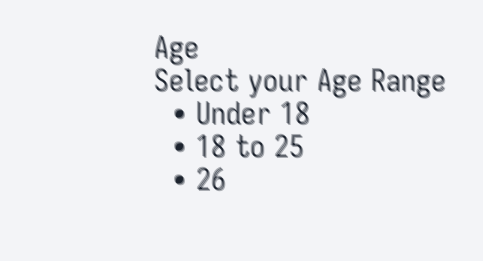Age
Select your Age Range
  • Under 18
  • 18 to 25
  • 26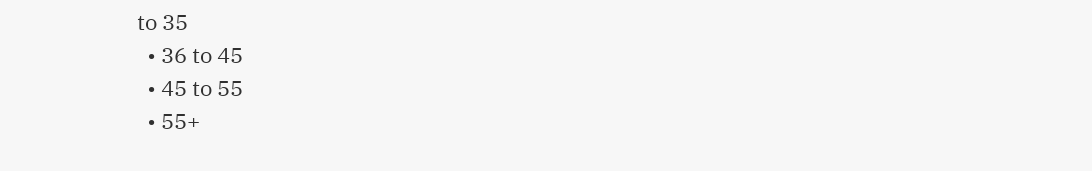to 35
  • 36 to 45
  • 45 to 55
  • 55+